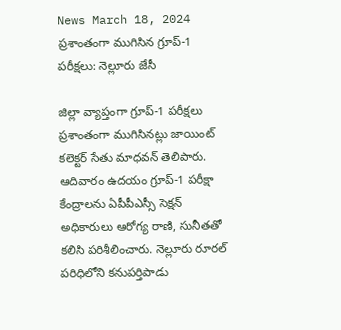News March 18, 2024
ప్రశాంతంగా ముగిసిన గ్రూప్-1 పరీక్షలు: నెల్లూరు జేసీ

జిల్లా వ్యాప్తంగా గ్రూప్-1 పరీక్షలు ప్రశాంతంగా ముగిసినట్లు జాయింట్ కలెక్టర్ సేతు మాధవన్ తెలిపారు. ఆదివారం ఉదయం గ్రూప్-1 పరీక్షా కేంద్రాలను ఏపీపీఎస్సీ సెక్షన్ అధికారులు ఆరోగ్య రాణి, సునీతతో కలిసి పరిశీలించారు. నెల్లూరు రూరల్ పరిధిలోని కనుపర్తిపాడు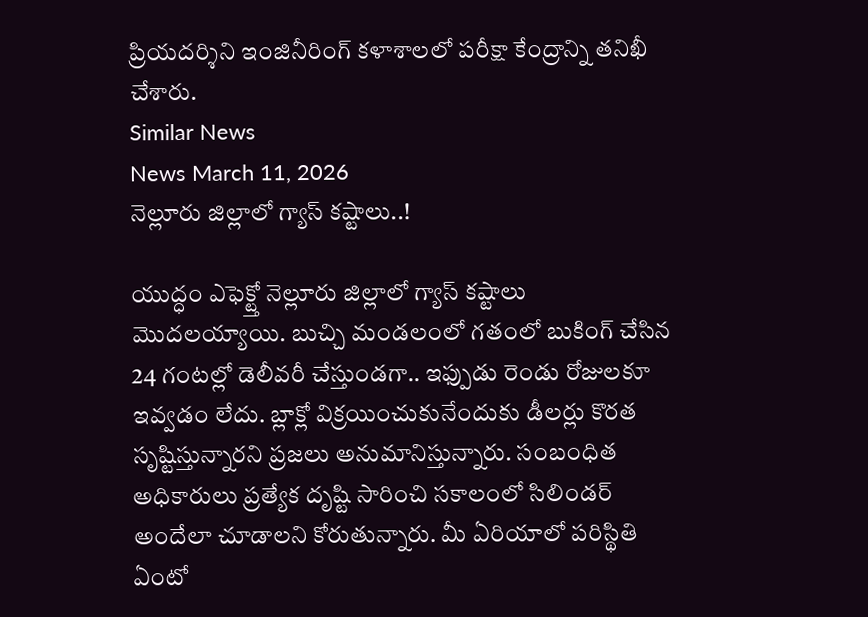ప్రియదర్శిని ఇంజినీరింగ్ కళాశాలలో పరీక్షా కేంద్రాన్ని తనిఖీ చేశారు.
Similar News
News March 11, 2026
నెల్లూరు జిల్లాలో గ్యాస్ కష్టాలు..!

యుద్ధం ఎఫెక్ట్తో నెల్లూరు జిల్లాలో గ్యాస్ కష్టాలు మొదలయ్యాయి. బుచ్చి మండలంలో గతంలో బుకింగ్ చేసిన 24 గంటల్లో డెలీవరీ చేస్తుండగా.. ఇఫ్పుడు రెండు రోజులకూ ఇవ్వడం లేదు. బ్లాక్లో విక్రయించుకునేందుకు డీలర్లు కొరత సృష్టిస్తున్నారని ప్రజలు అనుమానిస్తున్నారు. సంబంధిత అధికారులు ప్రత్యేక దృష్టి సారించి సకాలంలో సిలిండర్ అందేలా చూడాలని కోరుతున్నారు. మీ ఏరియాలో పరిస్థితి ఏంటో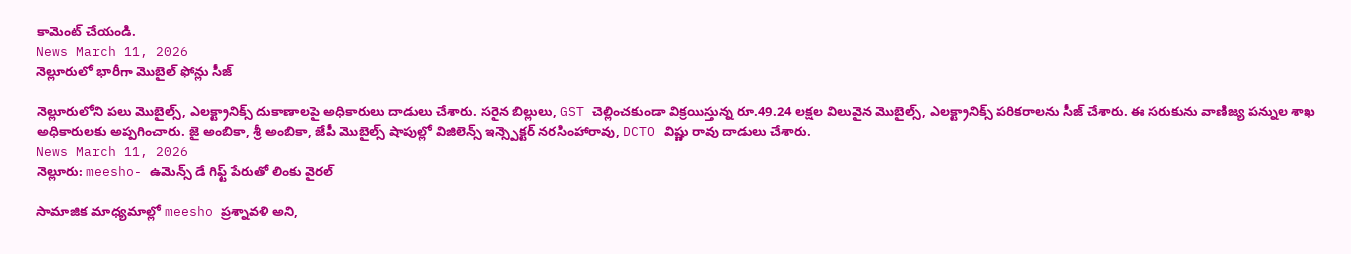కామెంట్ చేయండి.
News March 11, 2026
నెల్లూరులో భారీగా మొబైల్ ఫోన్లు సీజ్

నెల్లూరులోని పలు మొబైల్స్, ఎలక్ట్రానిక్స్ దుకాణాలపై అధికారులు దాడులు చేశారు. సరైన బిల్లులు, GST చెల్లించకుండా విక్రయిస్తున్న రూ.49.24 లక్షల విలువైన మొబైల్స్, ఎలక్ట్రానిక్స్ పరికరాలను సీజ్ చేశారు. ఈ సరుకును వాణిజ్య పన్నుల శాఖ అధికారులకు అప్పగించారు. జై అంబికా, శ్రీ అంబికా, జేపీ మొబైల్స్ షాపుల్లో విజిలెన్స్ ఇన్స్పెక్టర్ నరసింహారావు, DCTO విష్ణు రావు దాడులు చేశారు.
News March 11, 2026
నెల్లూరు: meesho- ఉమెన్స్ డే గిఫ్ట్ పేరుతో లింకు వైరల్

సామాజిక మాధ్యమాల్లో meesho ప్రశ్నావళి అని,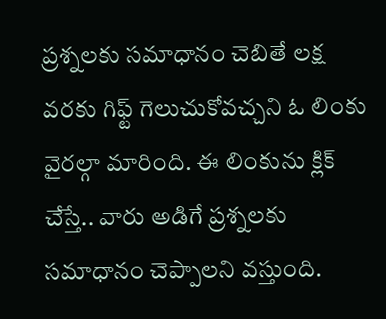ప్రశ్నలకు సమాధానం చెబితే లక్ష వరకు గిఫ్ట్ గెలుచుకోవచ్చని ఓ లింకు వైరల్గా మారింది. ఈ లింకును క్లిక్ చేస్తే.. వారు అడిగే ప్రశ్నలకు సమాధానం చెప్పాలని వస్తుంది.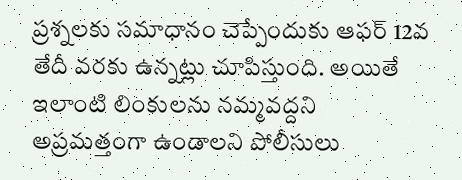ప్రశ్నలకు సమాధానం చెప్పేందుకు ఆఫర్ 12వ తేదీ వరకు ఉన్నట్లు చూపిస్తుంది. అయితే ఇలాంటి లింకులను నమ్మవద్దని అప్రమత్తంగా ఉండాలని పోలీసులు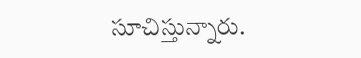సూచిస్తున్నారు.